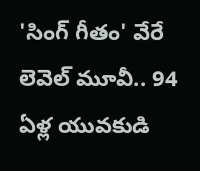'సింగ్ గీతం' వేరే లెవెల్ మూవీ.. 94 ఏళ్ల యువకుడి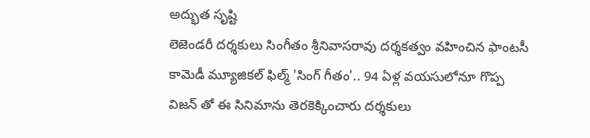అద్భుత సృష్టి
లెజెండరీ దర్శకులు సింగీతం శ్రీనివాసరావు దర్శకత్వం వహించిన ఫాంటసీ కామెడీ మ్యూజికల్ ఫిల్మ్ 'సింగ్ గీతం'.. 94 ఏళ్ల వయసులోనూ గొప్ప విజన్ తో ఈ సినిమాను తెరకెక్కించారు దర్శకులు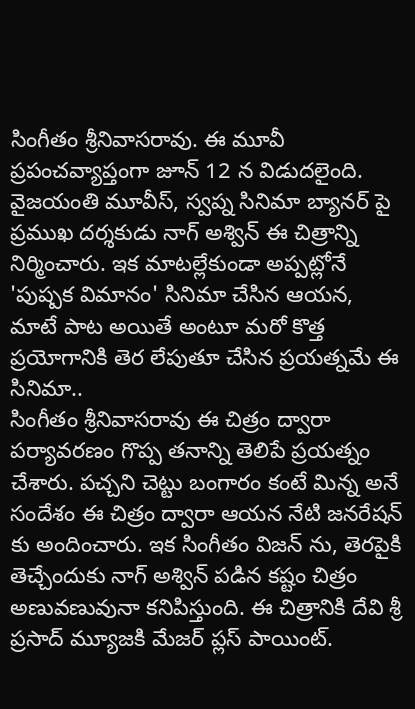సింగీతం శ్రీనివాసరావు. ఈ మూవీ ప్రపంచవ్యాప్తంగా జూన్ 12 న విడుదలైంది. వైజయంతి మూవీస్, స్వప్న సినిమా బ్యానర్ పై ప్రముఖ దర్శకుడు నాగ్ అశ్విన్ ఈ చిత్రాన్ని నిర్మించారు. ఇక మాటల్లేకుండా అప్పట్లోనే 'పుష్పక విమానం' సినిమా చేసిన ఆయన, మాటే పాట అయితే అంటూ మరో కొత్త ప్రయోగానికి తెర లేపుతూ చేసిన ప్రయత్నమే ఈ సినిమా..
సింగీతం శ్రీనివాసరావు ఈ చిత్రం ద్వారా పర్యావరణం గొప్ప తనాన్ని తెలిపే ప్రయత్నం చేశారు. పచ్చని చెట్టు బంగారం కంటే మిన్న అనే సందేశం ఈ చిత్రం ద్వారా ఆయన నేటి జనరేషన్ కు అందించారు. ఇక సింగీతం విజన్ ను, తెరపైకి తెచ్చేందుకు నాగ్ అశ్విన్ పడిన కష్టం చిత్రం అణువణువునా కనిపిస్తుంది. ఈ చిత్రానికి దేవి శ్రీ ప్రసాద్ మ్యూజకి మేజర్ ప్లస్ పాయింట్.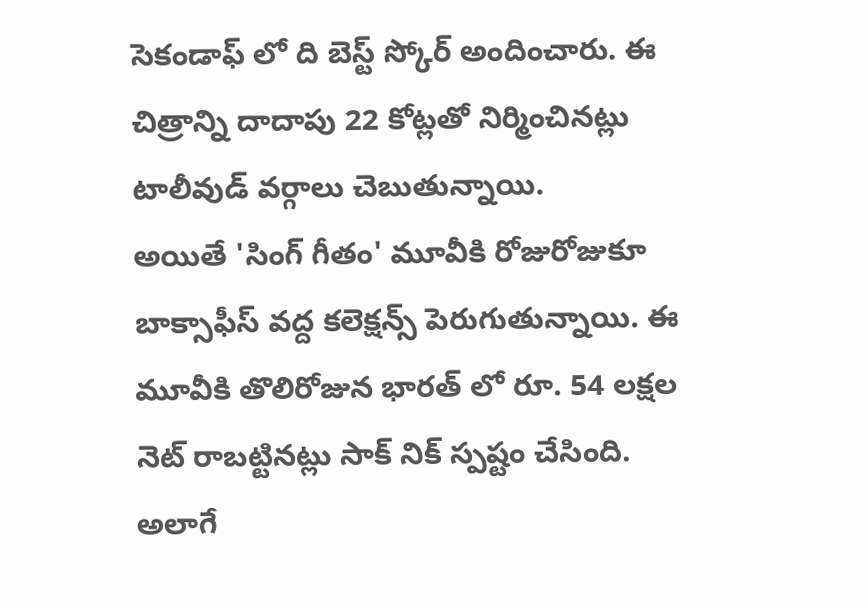సెకండాఫ్ లో ది బెస్ట్ స్కోర్ అందించారు. ఈ చిత్రాన్ని దాదాపు 22 కోట్లతో నిర్మించినట్లు టాలీవుడ్ వర్గాలు చెబుతున్నాయి.
అయితే 'సింగ్ గీతం' మూవీకి రోజురోజుకూ బాక్సాఫీస్ వద్ద కలెక్షన్స్ పెరుగుతున్నాయి. ఈ మూవీకి తొలిరోజున భారత్ లో రూ. 54 లక్షల నెట్ రాబట్టినట్లు సాక్ నిక్ స్పష్టం చేసింది. అలాగే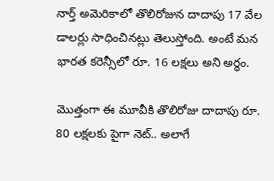నార్త్ అమెరికాలో తొలిరోజున దాదాపు 17 వేల డాలర్లు సాధించినట్లు తెలుస్తోంది. అంటే మన భారత కరెన్సీలో రూ. 16 లక్షలు అని అర్థం.

మొత్తంగా ఈ మూవీకి తొలిరోజు దాదాపు రూ. 80 లక్షలకు పైగా నెట్.. అలాగే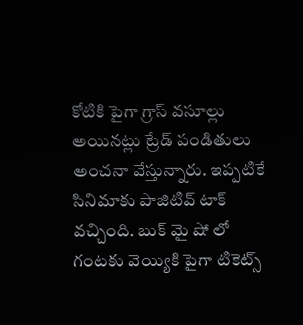కోటికి పైగా గ్రాస్ వసూల్లు అయినట్లు ట్రేడ్ పండితులు అంచనా వేస్తున్నారు. ఇప్పటికే సినిమాకు పాజిటివ్ టాక్ వచ్చింది. బుక్ మై షో లో గంటకు వెయ్యికి పైగా టికెట్స్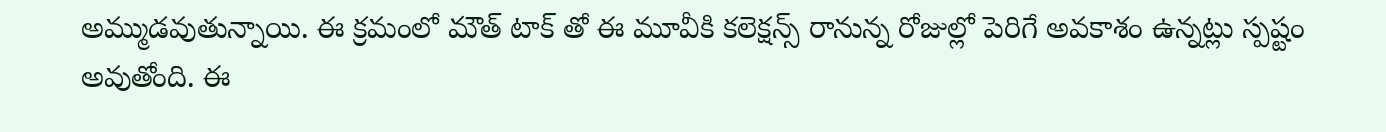అమ్ముడవుతున్నాయి. ఈ క్రమంలో మౌత్ టాక్ తో ఈ మూవీకి కలెక్షన్స్ రానున్న రోజుల్లో పెరిగే అవకాశం ఉన్నట్లు స్పష్టం అవుతోంది. ఈ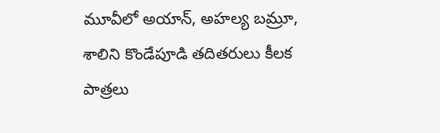మూవీలో అయాన్, అహల్య బమ్రూ, శాలిని కొండేపూడి తదితరులు కీలక పాత్రలు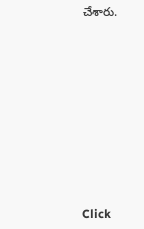చేశారు.












Click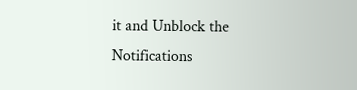it and Unblock the Notifications